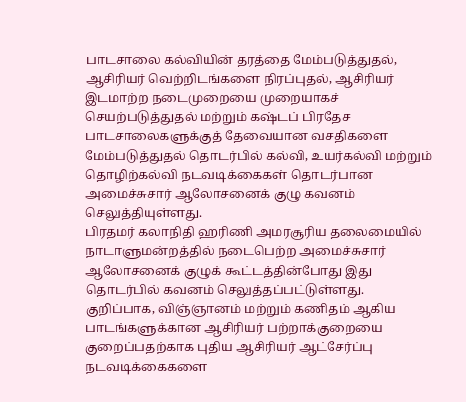பாடசாலை கல்வியின் தரத்தை மேம்படுத்துதல், ஆசிரியர் வெற்றிடங்களை நிரப்புதல், ஆசிரியர் இடமாற்ற நடைமுறையை முறையாகச் செயற்படுத்துதல் மற்றும் கஷ்டப் பிரதேச பாடசாலைகளுக்குத் தேவையான வசதிகளை மேம்படுத்துதல் தொடர்பில் கல்வி, உயர்கல்வி மற்றும் தொழிற்கல்வி நடவடிக்கைகள் தொடர்பான அமைச்சுசார் ஆலோசனைக் குழு கவனம் செலுத்தியுள்ளது.
பிரதமர் கலாநிதி ஹரிணி அமரசூரிய தலைமையில் நாடாளுமன்றத்தில் நடைபெற்ற அமைச்சுசார் ஆலோசனைக் குழுக் கூட்டத்தின்போது இது தொடர்பில் கவனம் செலுத்தப்பட்டுள்ளது.
குறிப்பாக, விஞ்ஞானம் மற்றும் கணிதம் ஆகிய பாடங்களுக்கான ஆசிரியர் பற்றாக்குறையை குறைப்பதற்காக புதிய ஆசிரியர் ஆட்சேர்ப்பு நடவடிக்கைகளை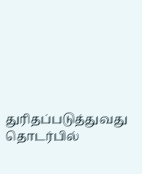துரிதப்படுத்துவது தொடர்பில்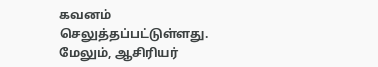கவனம் செலுத்தப்பட்டுள்ளது.
மேலும், ஆசிரியர்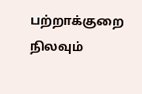பற்றாக்குறை நிலவும்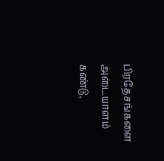பிரதேசங்களை அடையாளம் கண்டு,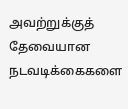அவற்றுக்குத் தேவையான நடவடிக்கைகளை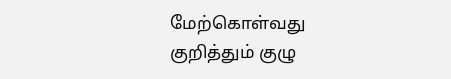மேற்கொள்வது குறித்தும் குழு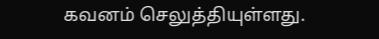கவனம் செலுத்தியுள்ளது.